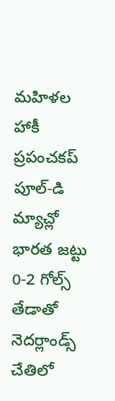మహిళల హాకీ ప్రపంచకప్ పూల్-డి మ్యాచ్లో భారత జట్టు 0-2 గోల్స్ తేడాతో నెదర్లాండ్స్ చేతిలో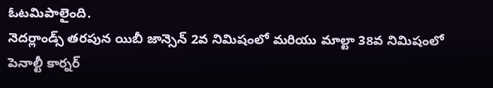ఓటమిపాలైంది.
నెదర్లాండ్స్ తరపున యిబీ జాన్సెన్ 2వ నిమిషంలో మరియు మాల్టా 38వ నిమిషంలో పెనాల్టీ కార్నర్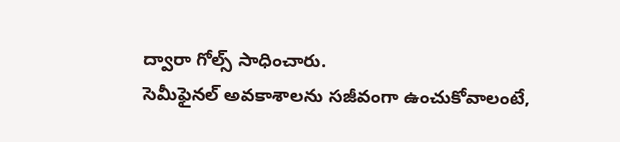ద్వారా గోల్స్ సాధించారు.
సెమీఫైనల్ అవకాశాలను సజీవంగా ఉంచుకోవాలంటే,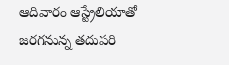ఆదివారం ఆస్ట్రేలియాతో జరగనున్న తదుపరి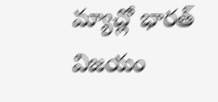మ్యాచ్లో భారత్ విజయం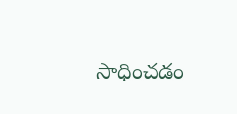సాధించడం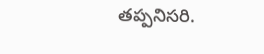తప్పనిసరి.